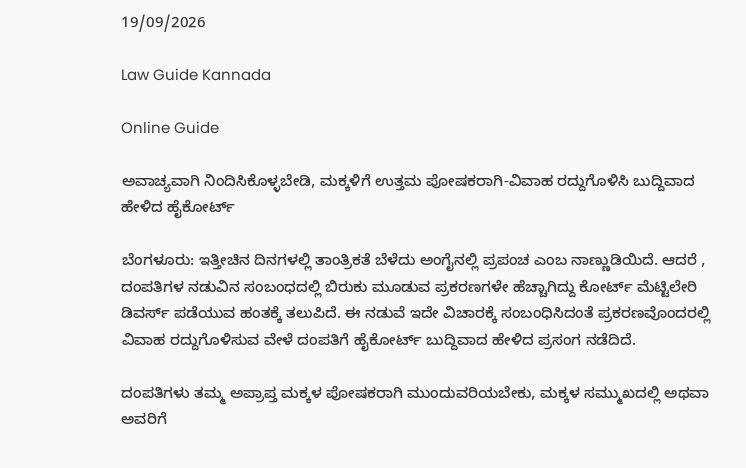19/09/2026

Law Guide Kannada

Online Guide

ಅವಾಚ್ಯವಾಗಿ ನಿಂದಿಸಿಕೊಳ್ಳಬೇಡಿ, ಮಕ್ಕಳಿಗೆ ಉತ್ತಮ ಪೋಷಕರಾಗಿ-ವಿವಾಹ ರದ್ದುಗೊಳಿಸಿ ಬುದ್ದಿವಾದ ಹೇಳಿದ ಹೈಕೋರ್ಟ್

ಬೆಂಗಳೂರು: ಇತ್ತೀಚಿನ ದಿನಗಳಲ್ಲಿ ತಾಂತ್ರಿಕತೆ ಬೆಳೆದು ಅಂಗೈನಲ್ಲಿ ಪ್ರಪಂಚ ಎಂಬ ನಾಣ್ಣುಡಿಯಿದೆ. ಆದರೆ , ದಂಪತಿಗಳ ನಡುವಿನ ಸಂಬಂಧದಲ್ಲಿ ಬಿರುಕು ಮೂಡುವ ಪ್ರಕರಣಗಳೇ ಹೆಚ್ಚಾಗಿದ್ದು ಕೋರ್ಟ್ ಮೆಟ್ಟಿಲೇರಿ ಡಿವರ್ಸ್ ಪಡೆಯುವ ಹಂತಕ್ಕೆ ತಲುಪಿದೆ. ಈ ನಡುವೆ ಇದೇ ವಿಚಾರಕ್ಕೆ ಸಂಬಂಧಿಸಿದಂತೆ ಪ್ರಕರಣವೊಂದರಲ್ಲಿ ವಿವಾಹ ರದ್ದುಗೊಳಿಸುವ ವೇಳೆ ದಂಪತಿಗೆ ಹೈಕೋರ್ಟ್ ಬುದ್ದಿವಾದ ಹೇಳಿದ ಪ್ರಸಂಗ ನಡೆದಿದೆ.

ದಂಪತಿಗಳು ತಮ್ಮ ಅಪ್ರಾಪ್ತ ಮಕ್ಕಳ ಪೋಷಕರಾಗಿ ಮುಂದುವರಿಯಬೇಕು, ಮಕ್ಕಳ ಸಮ್ಮುಖದಲ್ಲಿ ಅಥವಾ ಅವರಿಗೆ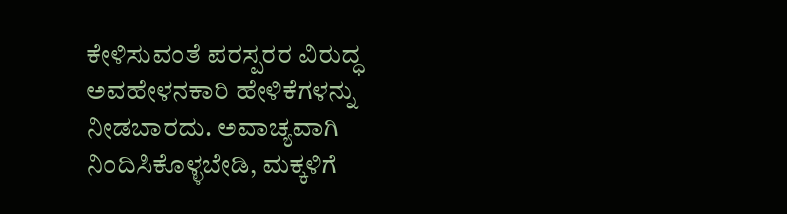ಕೇಳಿಸುವಂತೆ ಪರಸ್ಪರರ ವಿರುದ್ಧ ಅವಹೇಳನಕಾರಿ ಹೇಳಿಕೆಗಳನ್ನು ನೀಡಬಾರದು. ಅವಾಚ್ಯವಾಗಿ ನಿಂದಿಸಿಕೊಳ್ಳಬೇಡಿ, ಮಕ್ಕಳಿಗೆ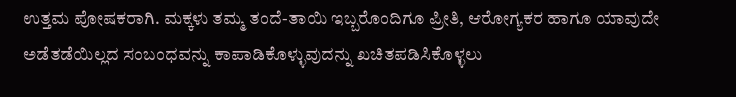ಉತ್ತಮ ಪೋಷಕರಾಗಿ. ಮಕ್ಕಳು ತಮ್ಮ ತಂದೆ-ತಾಯಿ ಇಬ್ಬರೊಂದಿಗೂ ಪ್ರೀತಿ, ಆರೋಗ್ಯಕರ ಹಾಗೂ ಯಾವುದೇ ಅಡೆತಡೆಯಿಲ್ಲದ ಸಂಬಂಧವನ್ನು ಕಾಪಾಡಿಕೊಳ್ಳುವುದನ್ನು ಖಚಿತಪಡಿಸಿಕೊಳ್ಳಲು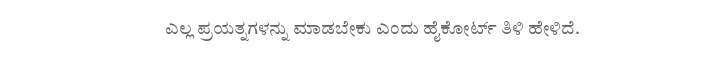ಎಲ್ಲ ಪ್ರಯತ್ನಗಳನ್ನು ಮಾಡಬೇಕು ಎಂದು ಹೈಕೋರ್ಟ್ ತಿಳಿ ಹೇಳಿದೆ.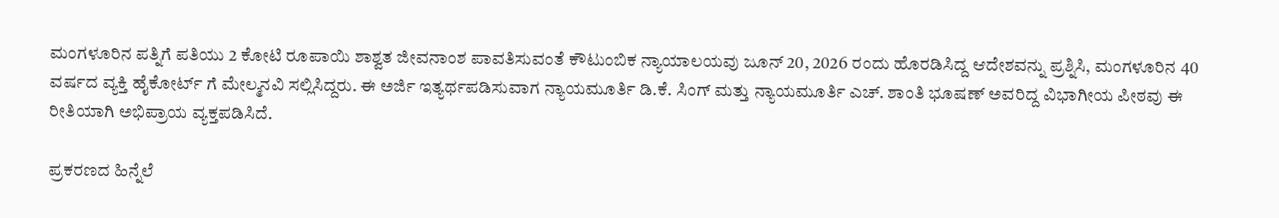ಮಂಗಳೂರಿನ ಪತ್ನಿಗೆ ಪತಿಯು 2 ಕೋಟಿ ರೂಪಾಯಿ ಶಾಶ್ವತ ಜೀವನಾಂಶ ಪಾವತಿಸುವಂತೆ ಕೌಟುಂಬಿಕ ನ್ಯಾಯಾಲಯವು ಜೂನ್ 20, 2026 ರಂದು ಹೊರಡಿಸಿದ್ದ ಆದೇಶವನ್ನು ಪ್ರಶ್ನಿಸಿ, ಮಂಗಳೂರಿನ 40 ವರ್ಷದ ವ್ಯಕ್ತಿ ಹೈಕೋರ್ಟ್ ಗೆ ಮೇಲ್ಮನವಿ ಸಲ್ಲಿಸಿದ್ದರು. ಈ ಅರ್ಜಿ ಇತ್ಯರ್ಥಪಡಿಸುವಾಗ ನ್ಯಾಯಮೂರ್ತಿ ಡಿ.ಕೆ. ಸಿಂಗ್ ಮತ್ತು ನ್ಯಾಯಮೂರ್ತಿ ಎಚ್. ಶಾಂತಿ ಭೂಷಣ್ ಅವರಿದ್ದ ವಿಭಾಗೀಯ ಪೀಠವು ಈ ರೀತಿಯಾಗಿ ಅಭಿಪ್ರಾಯ ವ್ಯಕ್ತಪಡಿಸಿದೆ.

ಪ್ರಕರಣದ ಹಿನ್ನೆಲೆ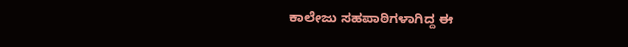ಕಾಲೇಜು ಸಹಪಾಠಿಗಳಾಗಿದ್ದ ಈ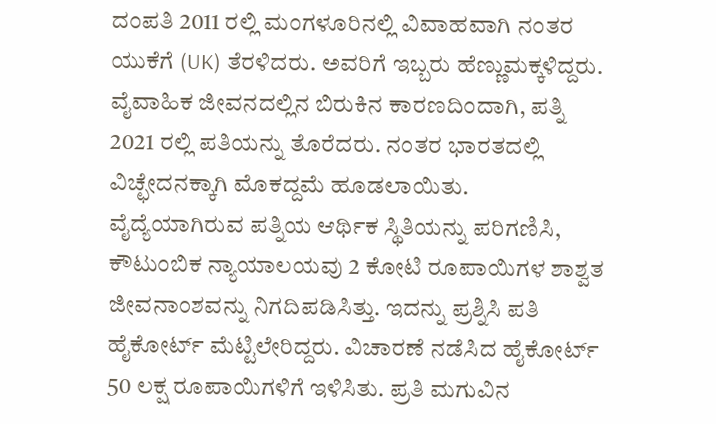ದಂಪತಿ 2011 ರಲ್ಲಿ ಮಂಗಳೂರಿನಲ್ಲಿ ವಿವಾಹವಾಗಿ ನಂತರ ಯುಕೆಗೆ (UK) ತೆರಳಿದರು. ಅವರಿಗೆ ಇಬ್ಬರು ಹೆಣ್ಣುಮಕ್ಕಳಿದ್ದರು. ವೈವಾಹಿಕ ಜೀವನದಲ್ಲಿನ ಬಿರುಕಿನ ಕಾರಣದಿಂದಾಗಿ, ಪತ್ನಿ 2021 ರಲ್ಲಿ ಪತಿಯನ್ನು ತೊರೆದರು. ನಂತರ ಭಾರತದಲ್ಲಿ ವಿಚ್ಛೇದನಕ್ಕಾಗಿ ಮೊಕದ್ದಮೆ ಹೂಡಲಾಯಿತು. ವೈದ್ಯೆಯಾಗಿರುವ ಪತ್ನಿಯ ಆರ್ಥಿಕ ಸ್ಥಿತಿಯನ್ನು ಪರಿಗಣಿಸಿ, ಕೌಟುಂಬಿಕ ನ್ಯಾಯಾಲಯವು 2 ಕೋಟಿ ರೂಪಾಯಿಗಳ ಶಾಶ್ವತ ಜೀವನಾಂಶವನ್ನು ನಿಗದಿಪಡಿಸಿತ್ತು. ಇದನ್ನು ಪ್ರಶ್ನಿಸಿ ಪತಿ ಹೈಕೋರ್ಟ್ ಮೆಟ್ಟಿಲೇರಿದ್ದರು. ವಿಚಾರಣೆ ನಡೆಸಿದ ಹೈಕೋರ್ಟ್ 50 ಲಕ್ಷ ರೂಪಾಯಿಗಳಿಗೆ ಇಳಿಸಿತು. ಪ್ರತಿ ಮಗುವಿನ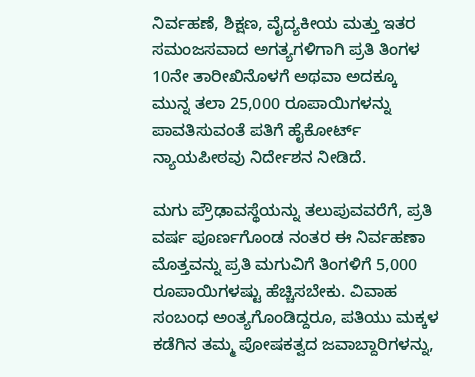ನಿರ್ವಹಣೆ, ಶಿಕ್ಷಣ, ವೈದ್ಯಕೀಯ ಮತ್ತು ಇತರ ಸಮಂಜಸವಾದ ಅಗತ್ಯಗಳಿಗಾಗಿ ಪ್ರತಿ ತಿಂಗಳ 10ನೇ ತಾರೀಖಿನೊಳಗೆ ಅಥವಾ ಅದಕ್ಕೂ ಮುನ್ನ ತಲಾ 25,000 ರೂಪಾಯಿಗಳನ್ನು ಪಾವತಿಸುವಂತೆ ಪತಿಗೆ ಹೈಕೋರ್ಟ್ ನ್ಯಾಯಪೀಠವು ನಿರ್ದೇಶನ ನೀಡಿದೆ.

ಮಗು ಪ್ರೌಢಾವಸ್ಥೆಯನ್ನು ತಲುಪುವವರೆಗೆ, ಪ್ರತಿ ವರ್ಷ ಪೂರ್ಣಗೊಂಡ ನಂತರ ಈ ನಿರ್ವಹಣಾ ಮೊತ್ತವನ್ನು ಪ್ರತಿ ಮಗುವಿಗೆ ತಿಂಗಳಿಗೆ 5,000 ರೂಪಾಯಿಗಳಷ್ಟು ಹೆಚ್ಚಿಸಬೇಕು. ವಿವಾಹ ಸಂಬಂಧ ಅಂತ್ಯಗೊಂಡಿದ್ದರೂ, ಪತಿಯು ಮಕ್ಕಳ ಕಡೆಗಿನ ತಮ್ಮ ಪೋಷಕತ್ವದ ಜವಾಬ್ದಾರಿಗಳನ್ನು,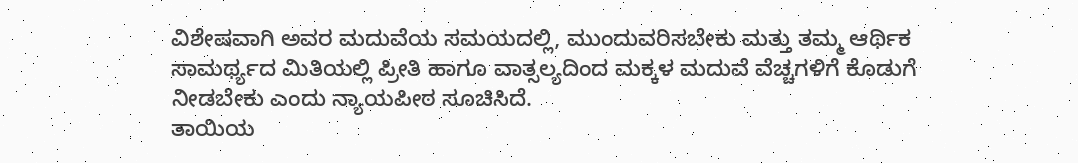ವಿಶೇಷವಾಗಿ ಅವರ ಮದುವೆಯ ಸಮಯದಲ್ಲಿ, ಮುಂದುವರಿಸಬೇಕು ಮತ್ತು ತಮ್ಮ ಆರ್ಥಿಕ ಸಾಮರ್ಥ್ಯದ ಮಿತಿಯಲ್ಲಿ ಪ್ರೀತಿ ಹಾಗೂ ವಾತ್ಸಲ್ಯದಿಂದ ಮಕ್ಕಳ ಮದುವೆ ವೆಚ್ಚಗಳಿಗೆ ಕೊಡುಗೆ ನೀಡಬೇಕು ಎಂದು ನ್ಯಾಯಪೀಠ ಸೂಚಿಸಿದೆ.
ತಾಯಿಯ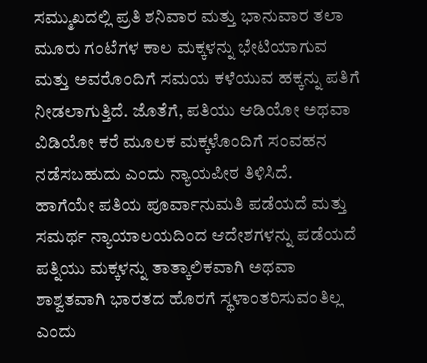ಸಮ್ಮುಖದಲ್ಲಿ ಪ್ರತಿ ಶನಿವಾರ ಮತ್ತು ಭಾನುವಾರ ತಲಾ ಮೂರು ಗಂಟೆಗಳ ಕಾಲ ಮಕ್ಕಳನ್ನು ಭೇಟಿಯಾಗುವ ಮತ್ತು ಅವರೊಂದಿಗೆ ಸಮಯ ಕಳೆಯುವ ಹಕ್ಕನ್ನು ಪತಿಗೆ ನೀಡಲಾಗುತ್ತಿದೆ. ಜೊತೆಗೆ, ಪತಿಯು ಆಡಿಯೋ ಅಥವಾ ವಿಡಿಯೋ ಕರೆ ಮೂಲಕ ಮಕ್ಕಳೊಂದಿಗೆ ಸಂವಹನ ನಡೆಸಬಹುದು ಎಂದು ನ್ಯಾಯಪೀಠ ತಿಳಿಸಿದೆ.
ಹಾಗೆಯೇ ಪತಿಯ ಪೂರ್ವಾನುಮತಿ ಪಡೆಯದೆ ಮತ್ತು ಸಮರ್ಥ ನ್ಯಾಯಾಲಯದಿಂದ ಆದೇಶಗಳನ್ನು ಪಡೆಯದೆ ಪತ್ನಿಯು ಮಕ್ಕಳನ್ನು ತಾತ್ಕಾಲಿಕವಾಗಿ ಅಥವಾ ಶಾಶ್ವತವಾಗಿ ಭಾರತದ ಹೊರಗೆ ಸ್ಥಳಾಂತರಿಸುವಂತಿಲ್ಲ ಎಂದು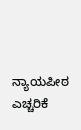ನ್ಯಾಯಪೀಠ ಎಚ್ಚರಿಕೆ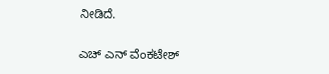ನೀಡಿದೆ.

ಎಚ್ ಎನ್ ವೆಂಕಟೇಶ್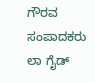ಗೌರವ ಸಂಪಾದಕರು
ಲಾ ಗೈಡ್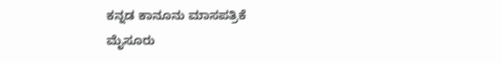ಕನ್ನಡ ಕಾನೂನು ಮಾಸಪತ್ರಿಕೆ
ಮೈಸೂರು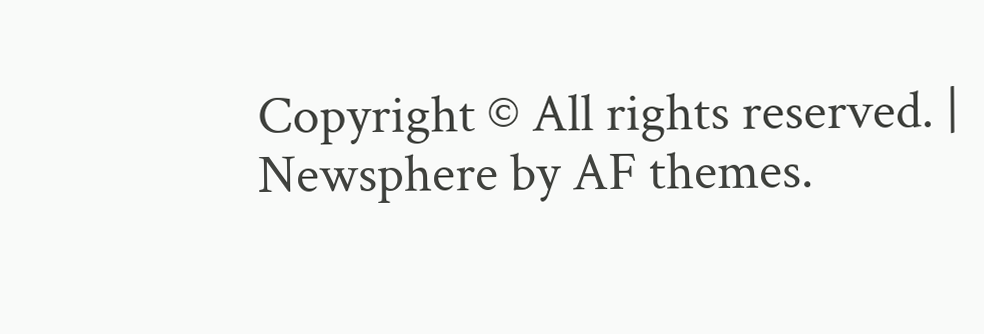Copyright © All rights reserved. | Newsphere by AF themes.